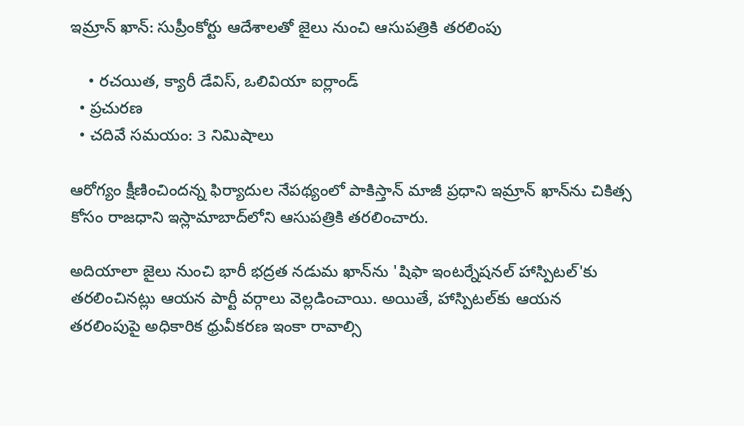ఇమ్రాన్ ఖాన్: సుప్రీంకోర్టు ఆదేశాలతో జైలు నుంచి ఆసుపత్రికి తరలింపు

    • రచయిత, క్యారీ డేవిస్, ఒలివియా ఐర్లాండ్
  • ప్రచురణ
  • చదివే సమయం: 3 నిమిషాలు

ఆరోగ్యం క్షీణించిందన్న ఫిర్యాదుల నేపథ్యంలో పాకిస్తాన్ మాజీ ప్రధాని ఇమ్రాన్ ఖాన్‌ను చికిత్స కోసం రాజధాని ఇస్లామాబాద్‌లోని ఆసుపత్రికి తరలించారు.

అదియాలా జైలు నుంచి భారీ భద్రత నడుమ ఖాన్‌ను 'షిఫా ఇంటర్నేషనల్ హాస్పిటల్'కు తరలించినట్లు ఆయన పార్టీ వర్గాలు వెల్లడించాయి. అయితే, హాస్పిటల్‌కు ఆయన తరలింపుపై అధికారిక ధ్రువీకరణ ఇంకా రావాల్సి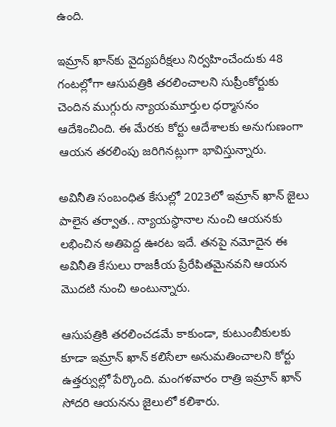ఉంది.

ఇమ్రాన్ ఖాన్‌కు వైద్యపరీక్షలు నిర్వహించేందుకు 48 గంటల్లోగా ఆసుపత్రికి తరలించాలని సుప్రీంకోర్టుకు చెందిన ముగ్గురు న్యాయమూర్తుల ధర్మాసనం ఆదేశించింది. ఈ మేరకు కోర్టు ఆదేశాలకు అనుగుణంగా ఆయన తరలింపు జరిగినట్లుగా భావిస్తున్నారు.

అవినీతి సంబంధిత కేసుల్లో 2023లో ఇమ్రాన్ ఖాన్ జైలు పాలైన తర్వాత.. న్యాయస్థానాల నుంచి ఆయనకు లభించిన అతిపెద్ద ఊరట ఇదే. తనపై నమోదైన ఈ అవినీతి కేసులు రాజకీయ ప్రేరేపితమైనవని ఆయన మొదటి నుంచి అంటున్నారు.

ఆసుపత్రికి తరలించడమే కాకుండా, కుటుంబీకులకు కూడా ఇమ్రాన్ ఖాన్ కలిసేలా అనుమతించాలని కోర్టు ఉత్తర్వుల్లో పేర్కొంది. మంగళవారం రాత్రి ఇమ్రాన్ ఖాన్ సోదరి ఆయనను జైలులో కలిశారు.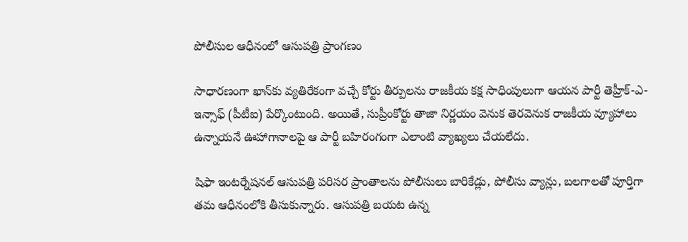పోలీసుల ఆధీనంలో ఆసుపత్రి ప్రాంగణం

సాధారణంగా ఖాన్‌కు వ్యతిరేకంగా వచ్చే కోర్టు తీర్పులను రాజకీయ కక్ష సాధింపులుగా ఆయన పార్టీ తెహ్రీక్-ఎ-ఇన్సాఫ్ (పీటీఐ) పేర్కొంటుంది. అయితే, సుప్రీంకోర్టు తాజా నిర్ణయం వెనుక తెరవెనుక రాజకీయ వ్యూహాలు ఉన్నాయనే ఊహాగానాలపై ఆ పార్టీ బహిరంగంగా ఎలాంటి వ్యాఖ్యలు చేయలేదు.

షిఫా ఇంటర్నేషనల్ ఆసుపత్రి పరిసర ప్రాంతాలను పోలీసులు బారికేడ్లు, పోలీసు వ్యాన్లు, బలగాలతో పూర్తిగా తమ ఆధీనంలోకి తీసుకున్నారు. ఆసుపత్రి బయట ఉన్న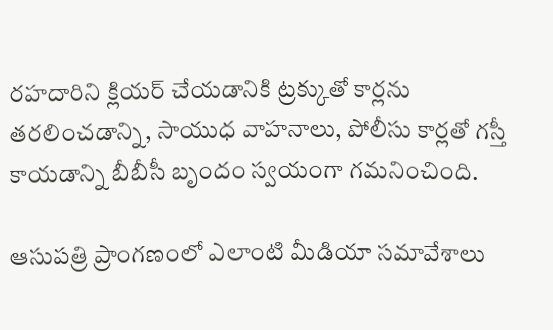రహదారిని క్లియర్ చేయడానికి ట్రక్కుతో కార్లను తరలించడాన్ని, సాయుధ వాహనాలు, పోలీసు కార్లతో గస్తీ కాయడాన్ని బీబీసీ బృందం స్వయంగా గమనించింది.

ఆసుపత్రి ప్రాంగణంలో ఎలాంటి మీడియా సమావేశాలు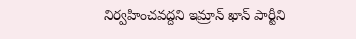నిర్వహించవద్దని ఇమ్రాన్ ఖాన్ పార్టీని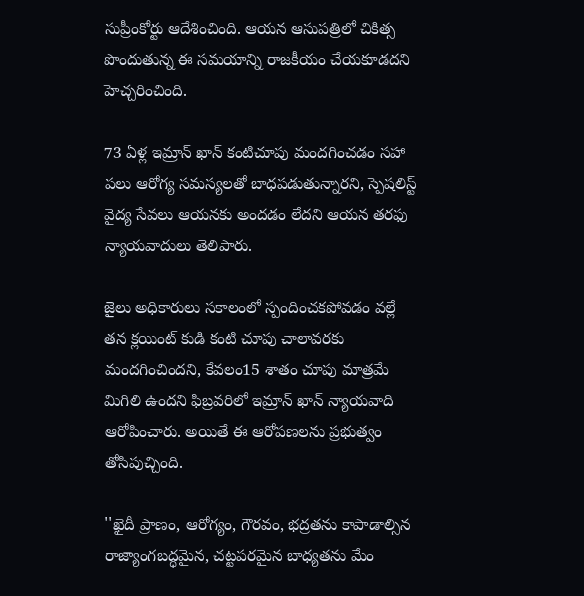సుప్రీంకోర్టు ఆదేశించింది. ఆయన ఆసుపత్రిలో చికిత్స పొందుతున్న ఈ సమయాన్ని రాజకీయం చేయకూడదని హెచ్చరించింది.

73 ఏళ్ల ఇమ్రాన్ ఖాన్ కంటిచూపు మందగించడం సహా పలు ఆరోగ్య సమస్యలతో బాధపడుతున్నారని, స్పెషలిస్ట్ వైద్య సేవలు ఆయనకు అందడం లేదని ఆయన తరఫు న్యాయవాదులు తెలిపారు.

జైలు అధికారులు సకాలంలో స్పందించకపోవడం వల్లే తన క్లయింట్ కుడి కంటి చూపు చాలావరకు మందగించిందని, కేవలం15 శాతం చూపు మాత్రమే మిగిలి ఉందని ఫిబ్రవరిలో ఇమ్రాన్ ఖాన్ న్యాయవాది ఆరోపించారు. అయితే ఈ ఆరోపణలను ప్రభుత్వం తోసిపుచ్చింది.

''ఖైదీ ప్రాణం, ఆరోగ్యం, గౌరవం, భద్రతను కాపాడాల్సిన రాజ్యాంగబద్ధమైన, చట్టపరమైన బాధ్యతను మేం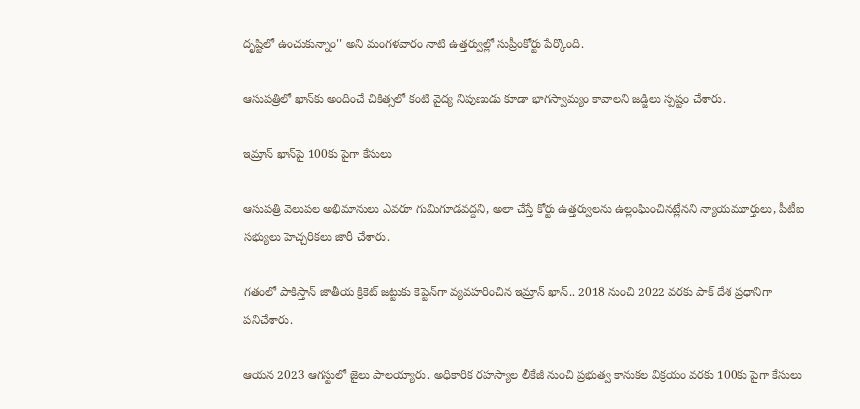దృష్టిలో ఉంచుకున్నాం'' అని మంగళవారం నాటి ఉత్తర్వుల్లో సుప్రీంకోర్టు పేర్కొంది.

ఆసుపత్రిలో ఖాన్‌కు అందించే చికిత్సలో కంటి వైద్య నిపుణుడు కూడా భాగస్వామ్యం కావాలని జడ్జిలు స్పష్టం చేశారు.

ఇమ్రాన్ ఖాన్‌పై 100కు పైగా కేసులు

ఆసుపత్రి వెలుపల అభిమానులు ఎవరూ గుమిగూడవద్దని, అలా చేస్తే కోర్టు ఉత్తర్వులను ఉల్లంఘించినట్లేనని న్యాయమూర్తులు, పీటీఐ సభ్యులు హెచ్చరికలు జారీ చేశారు.

గతంలో పాకిస్తాన్ జాతీయ క్రికెట్ జట్టుకు కెప్టెన్‌గా వ్యవహరించిన ఇమ్రాన్ ఖాన్.. 2018 నుంచి 2022 వరకు పాక్ దేశ ప్రధానిగా పనిచేశారు.

ఆయన 2023 ఆగస్టులో జైలు పాలయ్యారు. అధికారిక రహస్యాల లీకేజీ నుంచి ప్రభుత్వ కానుకల విక్రయం వరకు 100కు పైగా కేసులు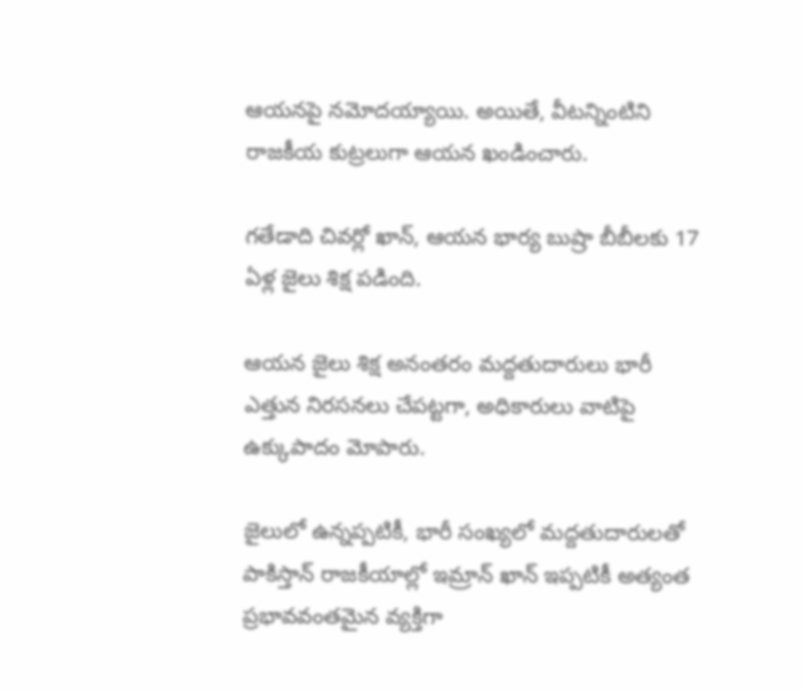ఆయనపై నమోదయ్యాయి. అయితే, వీటన్నింటిని రాజకీయ కుట్రలుగా ఆయన ఖండించారు.

గతేడాది చివర్లో ఖాన్, ఆయన భార్య బుష్రా బీబీలకు 17 ఏళ్ల జైలు శిక్ష పడింది.

ఆయన జైలు శిక్ష అనంతరం మద్దతుదారులు భారీ ఎత్తున నిరసనలు చేపట్టగా, అధికారులు వాటిపై ఉక్కుపాదం మోపారు.

జైలులో ఉన్నప్పటికీ, భారీ సంఖ్యలో మద్దతుదారులతో పాకిస్తాన్ రాజకీయాల్లో ఇమ్రాన్ ఖాన్ ఇప్పటికీ అత్యంత ప్రభావవంతమైన వ్యక్తిగా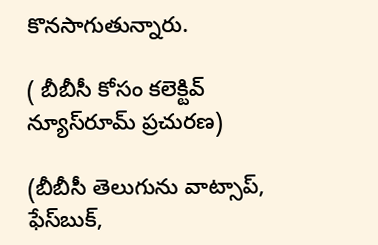కొనసాగుతున్నారు.

( బీబీసీ కోసం కలెక్టివ్ న్యూస్‌రూమ్ ప్రచురణ)

(బీబీసీ తెలుగును వాట్సాప్‌,  ఫేస్‌బుక్,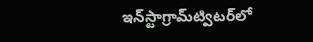ఇన్‌స్టాగ్రామ్‌ట్విటర్‌లో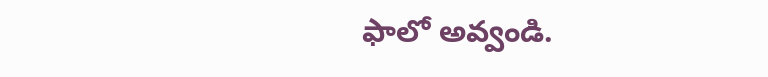ఫాలో అవ్వండి.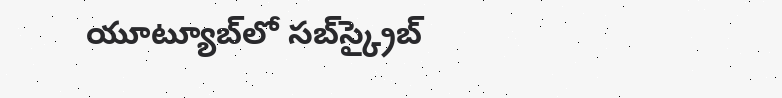యూట్యూబ్‌లో సబ్‌స్క్రైబ్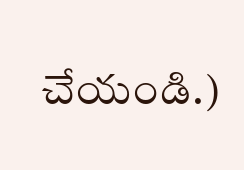చేయండి.)